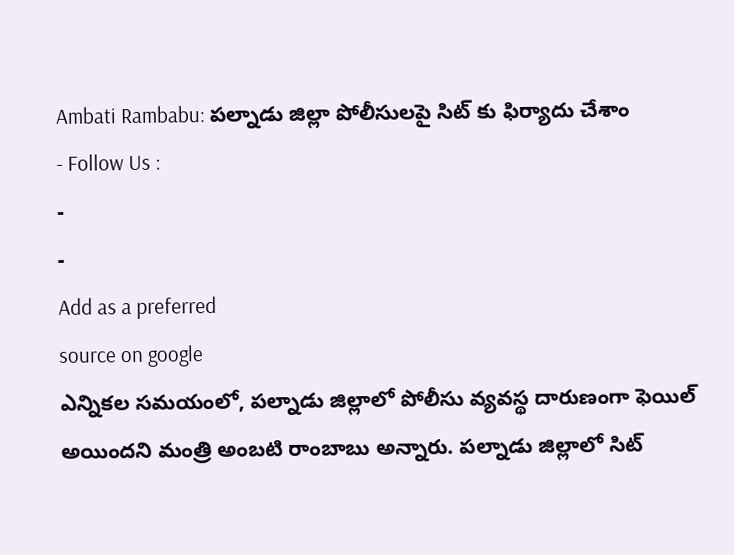Ambati Rambabu: పల్నాడు జిల్లా పోలీసులపై సిట్ కు ఫిర్యాదు చేశాం
- Follow Us :
-
-
Add as a preferred
source on google
ఎన్నికల సమయంలో, పల్నాడు జిల్లాలో పోలీసు వ్యవస్థ దారుణంగా ఫెయిల్ అయిందని మంత్రి అంబటి రాంబాబు అన్నారు. పల్నాడు జిల్లాలో సిట్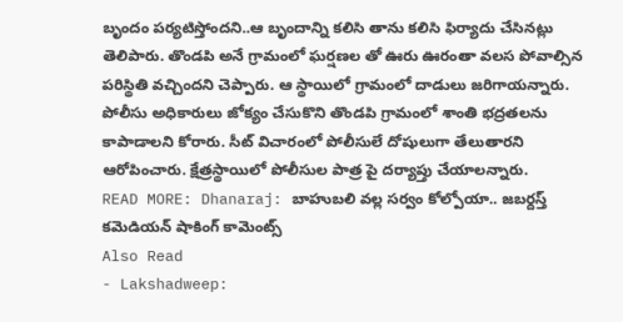బృందం పర్యటిస్తోందని..ఆ బృందాన్ని కలిసి తాను కలిసి ఫిర్యాదు చేసినట్లు తెలిపారు. తొండపి అనే గ్రామంలో ఘర్షణల తో ఊరు ఊరంతా వలస పోవాల్సిన పరిస్థితి వచ్చిందని చెప్పారు. ఆ స్థాయిలో గ్రామంలో దాడులు జరిగాయన్నారు. పోలీసు అధికారులు జోక్యం చేసుకొని తొండపి గ్రామంలో శాంతి భద్రతలను కాపాడాలని కోరారు. సీట్ విచారంలో పోలీసులే దోషులుగా తేలుతారని ఆరోపించారు. క్షేత్రస్థాయిలో పోలీసుల పాత్ర పై దర్యాప్తు చేయాలన్నారు.
READ MORE: Dhanaraj: బాహుబలి వల్ల సర్వం కోల్పోయా.. జబర్దస్త్ కమెడియన్ షాకింగ్ కామెంట్స్
Also Read
- Lakshadweep: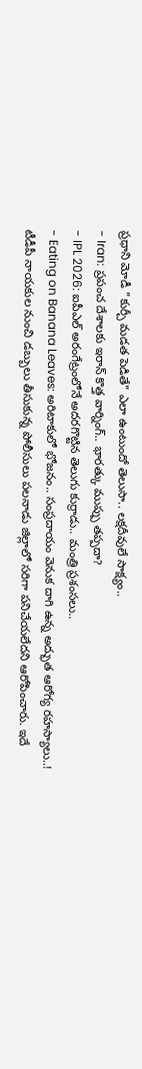ప్రధాని మోడీ "కుర్చీ మడత పెడితే" ఎలా ఉంటుందో తెలుసా.. లక్షదీవులే సాక్ష్యం..
- Iran: ప్రపంచ దేశాలకు ఇరాన్ కొత్త వార్నింగ్.. భారత్కు ముప్పు తప్పదా?
- IPL 2026: ఐపీఎల్ అరంగేట్రంలోనే అదరగొట్టిన తెలుగు కుర్రాడు.. మంత్రి ప్రశంసలు..
- Eating on Banana Leaves: అరిటాకులో భోజనం.. సంప్రదాయం వెనుక దాగి ఉన్న అద్భుత ఆరోగ్య రహస్యాలు..!
టీడీపీ నాయకుల నుంచి డబ్బులు తీసుకున్న పోలీసులు పలనాడు జిల్లాలో సరిగా పనిచేయలేదని ఆరోపించారు. ఇదే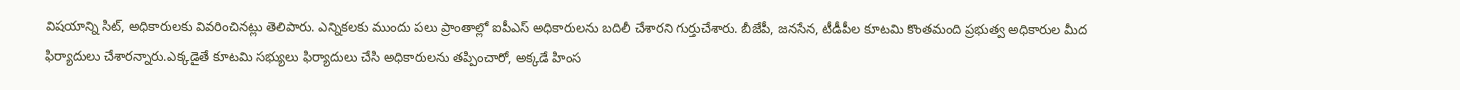విషయాన్ని సిట్, అధికారులకు వివరించినట్లు తెలిపారు. ఎన్నికలకు ముందు పలు ప్రాంతాల్లో ఐపీఎస్ అధికారులను బదిలీ చేశారని గుర్తుచేశారు. బీజేపీ, జనసేన, టీడీపీల కూటమి కొంతమంది ప్రభుత్వ అధికారుల మీద ఫిర్యాదులు చేశారన్నారు.ఎక్కడైతే కూటమి సభ్యులు ఫిర్యాదులు చేసి అధికారులను తప్పించారో, అక్కడే హింస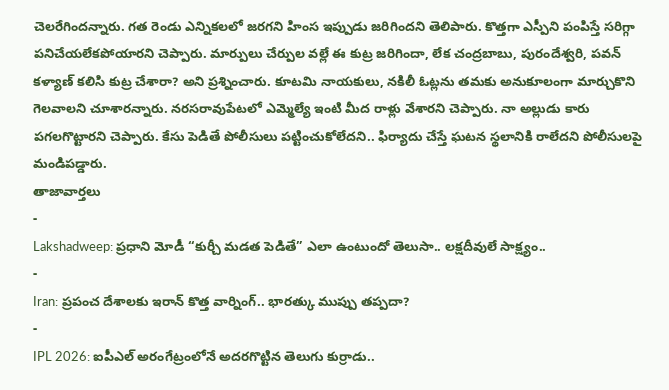చెలరేగిందన్నారు. గత రెండు ఎన్నికలలో జరగని హింస ఇప్పుడు జరిగిందని తెలిపారు. కొత్తగా ఎస్పీని పంపిస్తే సరిగ్గా పనిచేయలేకపోయారని చెప్పారు. మార్పులు చేర్పుల వల్లే ఈ కుట్ర జరిగిందా, లేక చంద్రబాబు, పురందేశ్వరి, పవన్ కళ్యాణ్ కలిసి కుట్ర చేశారా? అని ప్రశ్నించారు. కూటమి నాయకులు, నకిలీ ఓట్లను తమకు అనుకూలంగా మార్చుకొని గెలవాలని చూశారన్నారు. నరసరావుపేటలో ఎమ్మెల్యే ఇంటి మీద రాళ్లు వేశారని చెప్పారు. నా అల్లుడు కారు పగలగొట్టారని చెప్పారు. కేసు పెడితే పోలీసులు పట్టించుకోలేదని.. ఫిర్యాదు చేస్తే ఘటన స్థలానికి రాలేదని పోలీసులపై మండిపడ్డారు.
తాజావార్తలు
-
Lakshadweep: ప్రధాని మోడీ “కుర్చీ మడత పెడితే” ఎలా ఉంటుందో తెలుసా.. లక్షదీవులే సాక్ష్యం..
-
Iran: ప్రపంచ దేశాలకు ఇరాన్ కొత్త వార్నింగ్.. భారత్కు ముప్పు తప్పదా?
-
IPL 2026: ఐపీఎల్ అరంగేట్రంలోనే అదరగొట్టిన తెలుగు కుర్రాడు..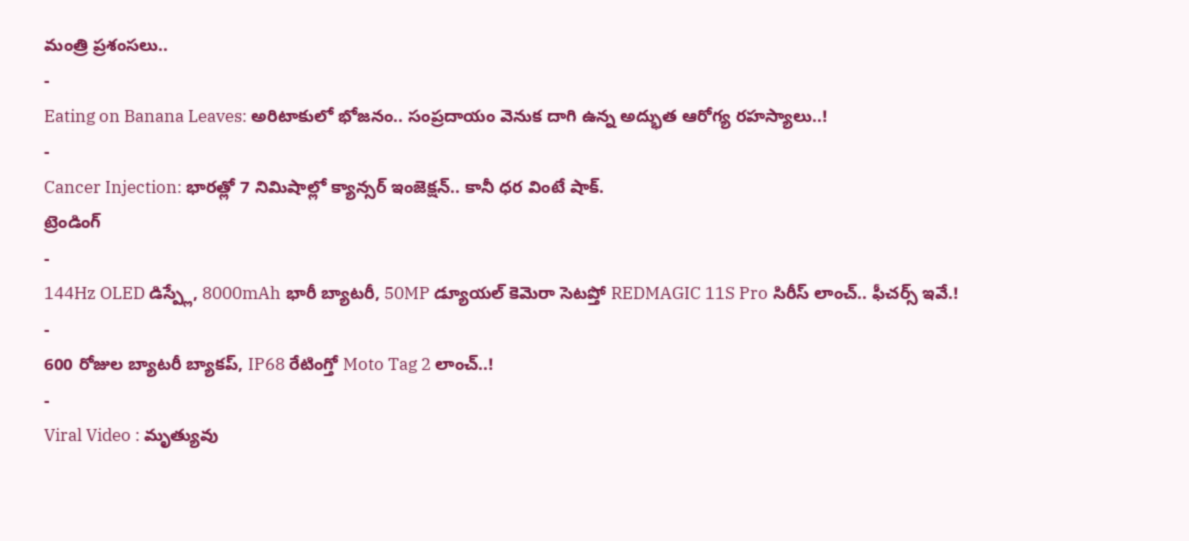మంత్రి ప్రశంసలు..
-
Eating on Banana Leaves: అరిటాకులో భోజనం.. సంప్రదాయం వెనుక దాగి ఉన్న అద్భుత ఆరోగ్య రహస్యాలు..!
-
Cancer Injection: భారత్లో 7 నిమిషాల్లో క్యాన్సర్ ఇంజెక్షన్.. కానీ ధర వింటే షాక్.
ట్రెండింగ్
-
144Hz OLED డిస్ప్లే, 8000mAh భారీ బ్యాటరీ, 50MP డ్యూయల్ కెమెరా సెటప్తో REDMAGIC 11S Pro సిరీస్ లాంచ్.. ఫీచర్స్ ఇవే.!
-
600 రోజుల బ్యాటరీ బ్యాకప్, IP68 రేటింగ్తో Moto Tag 2 లాంచ్..!
-
Viral Video : మృత్యువు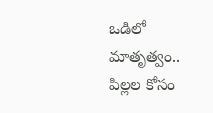ఒడిలో మాతృత్వం.. పిల్లల కోసం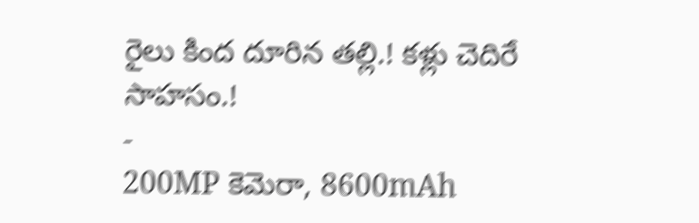రైలు కింద దూరిన తల్లి.! కళ్లు చెదిరే సాహసం.!
-
200MP కెమెరా, 8600mAh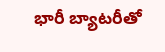భారీ బ్యాటరీతో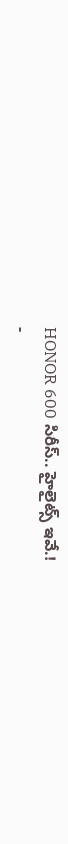HONOR 600 సిరీస్.. హైలైట్స్ ఇవే.!
-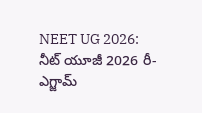NEET UG 2026: నీట్ యూజీ 2026 రీ-ఎగ్జామ్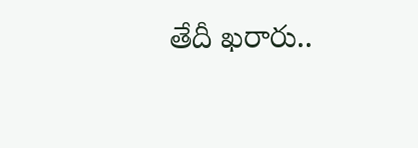తేదీ ఖరారు..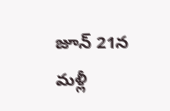జూన్ 21న మళ్లీ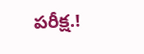పరీక్ష.!